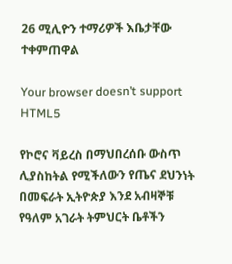26 ሚሊዮን ተማሪዎች እቤታቸው ተቀምጠዋል

Your browser doesn’t support HTML5

የኮሮና ቫይረስ በማህበረሰቡ ውስጥ ሊያስከትል የሚችለውን የጤና ደህንነት በመፍራት ኢትዮጵያ እንደ አብዛኞቹ የዓለም አገራት ትምህርት ቤቶችን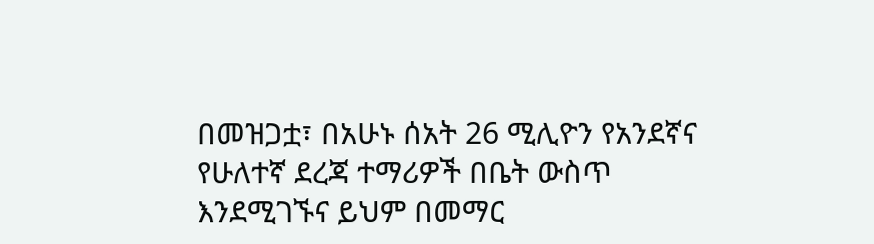በመዝጋቷ፣ በአሁኑ ሰአት 26 ሚሊዮን የአንደኛና የሁለተኛ ደረጃ ተማሪዎች በቤት ውስጥ እንደሚገኙና ይህም በመማር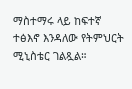ማስተማሩ ላይ ከፍተኛ ተፅእኖ እንዳለው የትምህርት ሚኒስቴር ገልጿል።